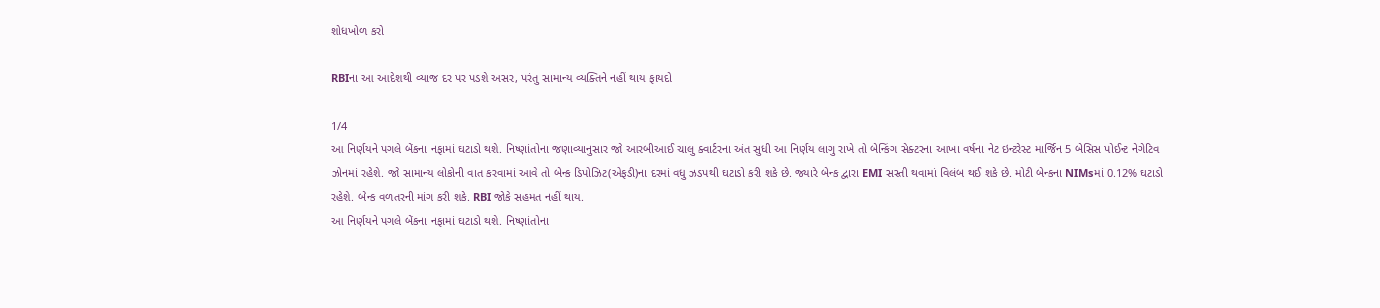શોધખોળ કરો

RBIના આ આદેશથી વ્યાજ દર પર પડશે અસર, પરંતુ સામાન્ય વ્યક્તિને નહીં થાય ફાયદો

1/4
આ નિર્ણયને પગલે બેંકના નફામાં ઘટાડો થશે. નિષ્ણાંતોના જણાવ્યાનુસાર જો આરબીઆઈ ચાલુ ક્વાર્ટરના અંત સુધી આ નિર્ણય લાગુ રાખે તો બેન્કિંગ સેક્ટરના આખા વર્ષના નેટ ઇન્ટરેસ્ટ માર્જિન 5 બેસિસ પોઈન્ટ નેગેટિવ ઝોનમાં રહેશે. જો સામાન્ય લોકોની વાત કરવામાં આવે તો બેન્ક ડિપોઝિટ(એફડી)ના દરમાં વધુ ઝડપથી ઘટાડો કરી શકે છે. જ્યારે બેન્ક દ્વારા EMI સસ્તી થવામાં વિલંબ થઈ શકે છે. મોટી બેન્કના NIMsમાં 0.12% ઘટાડો રહેશે. બેન્ક વળતરની માંગ કરી શકે. RBI જોકે સહમત નહીં થાય.
આ નિર્ણયને પગલે બેંકના નફામાં ઘટાડો થશે. નિષ્ણાંતોના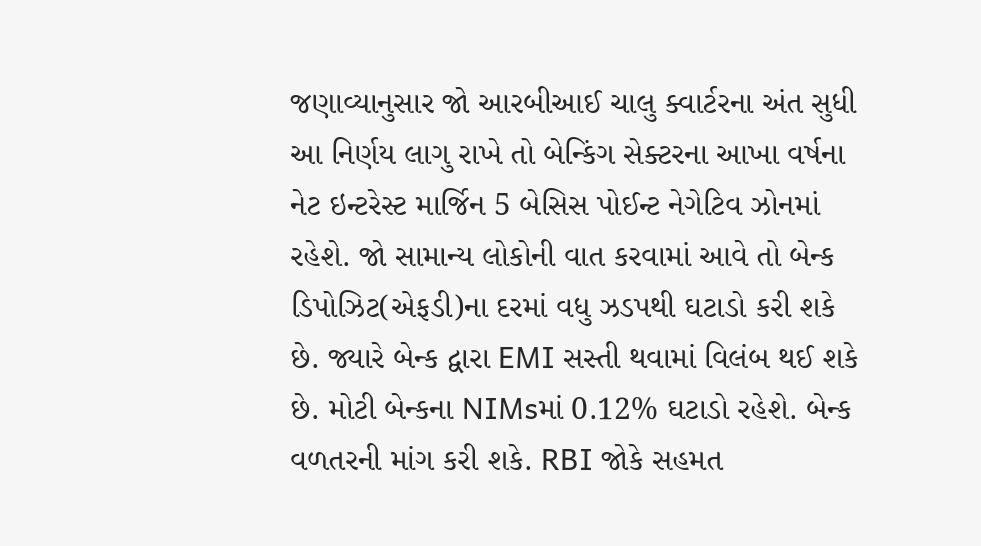જણાવ્યાનુસાર જો આરબીઆઈ ચાલુ ક્વાર્ટરના અંત સુધી આ નિર્ણય લાગુ રાખે તો બેન્કિંગ સેક્ટરના આખા વર્ષના નેટ ઇન્ટરેસ્ટ માર્જિન 5 બેસિસ પોઈન્ટ નેગેટિવ ઝોનમાં રહેશે. જો સામાન્ય લોકોની વાત કરવામાં આવે તો બેન્ક ડિપોઝિટ(એફડી)ના દરમાં વધુ ઝડપથી ઘટાડો કરી શકે છે. જ્યારે બેન્ક દ્વારા EMI સસ્તી થવામાં વિલંબ થઈ શકે છે. મોટી બેન્કના NIMsમાં 0.12% ઘટાડો રહેશે. બેન્ક વળતરની માંગ કરી શકે. RBI જોકે સહમત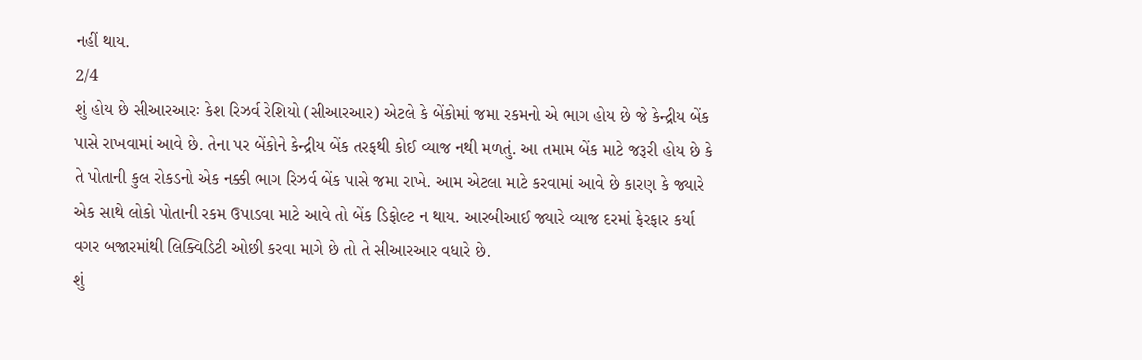નહીં થાય.
2/4
શું હોય છે સીઆરઆરઃ કેશ રિઝર્વ રેશિયો (સીઆરઆર) એટલે કે બેંકોમાં જમા રકમનો એ ભાગ હોય છે જે કેન્દ્રીય બેંક પાસે રાખવામાં આવે છે. તેના પર બેંકોને કેન્દ્રીય બેંક તરફથી કોઈ વ્યાજ નથી મળતું. આ તમામ બેંક માટે જરૂરી હોય છે કે તે પોતાની કુલ રોકડનો એક નક્કી ભાગ રિઝર્વ બેંક પાસે જમા રાખે. આમ એટલા માટે કરવામાં આવે છે કારણ કે જ્યારે એક સાથે લોકો પોતાની રકમ ઉપાડવા માટે આવે તો બેંક ડિફોલ્ટ ન થાય. આરબીઆઈ જ્યારે વ્યાજ દરમાં ફેરફાર કર્યા વગર બજારમાંથી લિક્વિડિટી ઓછી કરવા માગે છે તો તે સીઆરઆર વધારે છે.
શું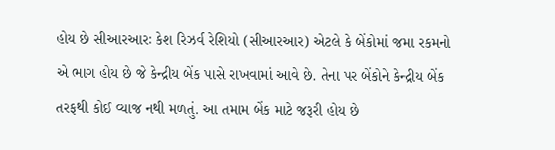હોય છે સીઆરઆરઃ કેશ રિઝર્વ રેશિયો (સીઆરઆર) એટલે કે બેંકોમાં જમા રકમનો એ ભાગ હોય છે જે કેન્દ્રીય બેંક પાસે રાખવામાં આવે છે. તેના પર બેંકોને કેન્દ્રીય બેંક તરફથી કોઈ વ્યાજ નથી મળતું. આ તમામ બેંક માટે જરૂરી હોય છે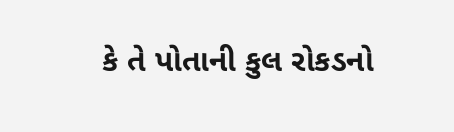કે તે પોતાની કુલ રોકડનો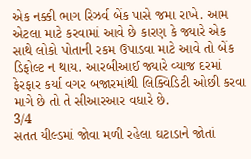એક નક્કી ભાગ રિઝર્વ બેંક પાસે જમા રાખે. આમ એટલા માટે કરવામાં આવે છે કારણ કે જ્યારે એક સાથે લોકો પોતાની રકમ ઉપાડવા માટે આવે તો બેંક ડિફોલ્ટ ન થાય. આરબીઆઈ જ્યારે વ્યાજ દરમાં ફેરફાર કર્યા વગર બજારમાંથી લિક્વિડિટી ઓછી કરવા માગે છે તો તે સીઆરઆર વધારે છે.
3/4
સતત યીલ્ડમાં જોવા મળી રહેલા ઘટાડાને જોતાં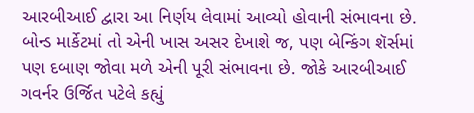આરબીઆઈ દ્વારા આ નિર્ણય લેવામાં આવ્યો હોવાની સંભાવના છે. બોન્ડ માર્કેટમાં તો એની ખાસ અસર દેખાશે જ, પણ બેન્કિંગ શૅર્સમાં પણ દબાણ જોવા મળે એની પૂરી સંભાવના છે. જોકે આરબીઆઈ ગવર્નર ઉર્જિત પટેલે કહ્યું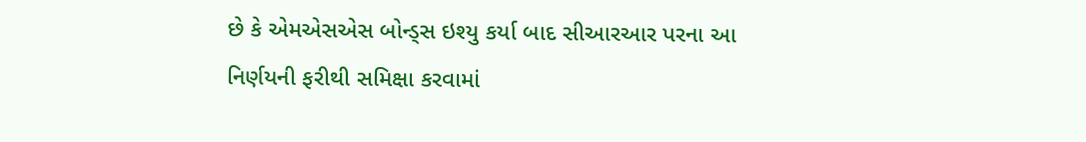છે કે એમએસએસ બોન્ડ્સ ઇશ્યુ કર્યા બાદ સીઆરઆર પરના આ નિર્ણયની ફરીથી સમિક્ષા કરવામાં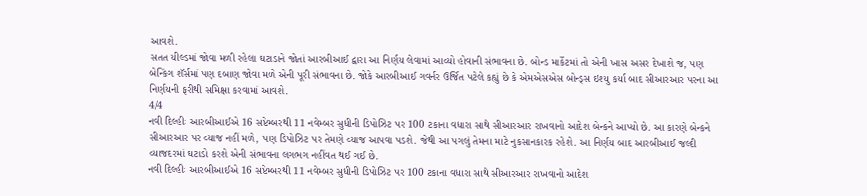આવશે.
સતત યીલ્ડમાં જોવા મળી રહેલા ઘટાડાને જોતાં આરબીઆઈ દ્વારા આ નિર્ણય લેવામાં આવ્યો હોવાની સંભાવના છે. બોન્ડ માર્કેટમાં તો એની ખાસ અસર દેખાશે જ, પણ બેન્કિંગ શૅર્સમાં પણ દબાણ જોવા મળે એની પૂરી સંભાવના છે. જોકે આરબીઆઈ ગવર્નર ઉર્જિત પટેલે કહ્યું છે કે એમએસએસ બોન્ડ્સ ઇશ્યુ કર્યા બાદ સીઆરઆર પરના આ નિર્ણયની ફરીથી સમિક્ષા કરવામાં આવશે.
4/4
નવી દિલ્હીઃ આરબીઆઈએ 16 સપ્ટેમ્બરથી 11 નવેમ્બર સુધીની ડિપોઝિટ પર 100 ટકાના વધારા સાથે સીઆરઆર રાખવાનો આદેશ બેન્કને આપ્યો છે. આ કારણે બેન્કને સીઆરઆર પર વ્યાજ નહીં મળે, પણ ડિપોઝિટ પર તેમણે વ્યાજ આપવા પડશે. જેથી આ પગલું તેમના માટે નુકસાનકારક રહેશે. આ નિર્ણય બાદ આરબીઆઈ જલ્દી વ્યાજદરમાં ઘટાડો કરશે એની સંભાવના લગભગ નહીંવત થઈ ગઈ છે.
નવી દિલ્હીઃ આરબીઆઈએ 16 સપ્ટેમ્બરથી 11 નવેમ્બર સુધીની ડિપોઝિટ પર 100 ટકાના વધારા સાથે સીઆરઆર રાખવાનો આદેશ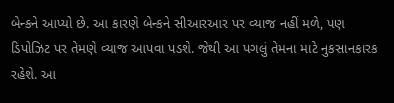બેન્કને આપ્યો છે. આ કારણે બેન્કને સીઆરઆર પર વ્યાજ નહીં મળે, પણ ડિપોઝિટ પર તેમણે વ્યાજ આપવા પડશે. જેથી આ પગલું તેમના માટે નુકસાનકારક રહેશે. આ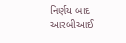નિર્ણય બાદ આરબીઆઈ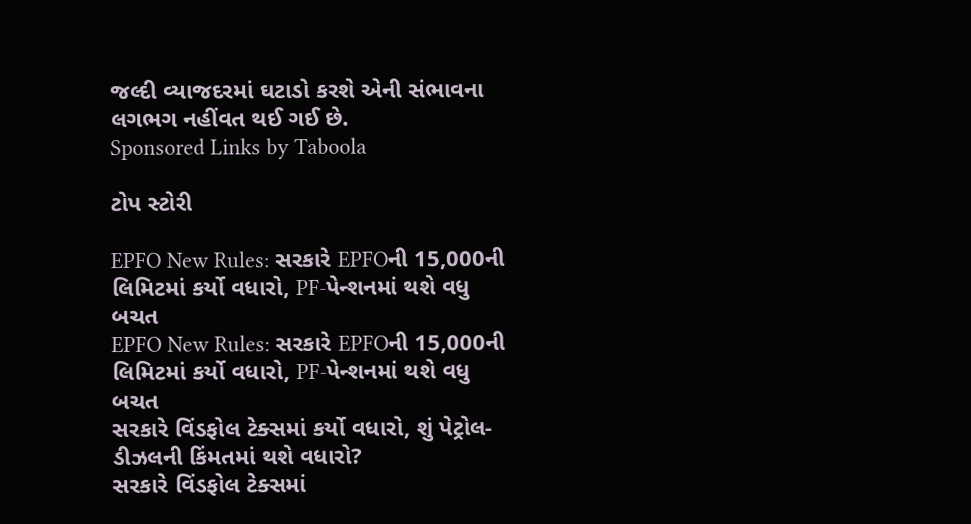જલ્દી વ્યાજદરમાં ઘટાડો કરશે એની સંભાવના લગભગ નહીંવત થઈ ગઈ છે.
Sponsored Links by Taboola

ટોપ સ્ટોરી

EPFO New Rules: સરકારે EPFOની 15,000ની લિમિટમાં કર્યો વધારો, PF-પેન્શનમાં થશે વધુ બચત
EPFO New Rules: સરકારે EPFOની 15,000ની લિમિટમાં કર્યો વધારો, PF-પેન્શનમાં થશે વધુ બચત
સરકારે વિંડફોલ ટેક્સમાં કર્યો વધારો, શું પેટ્રોલ-ડીઝલની કિંમતમાં થશે વધારો?
સરકારે વિંડફોલ ટેક્સમાં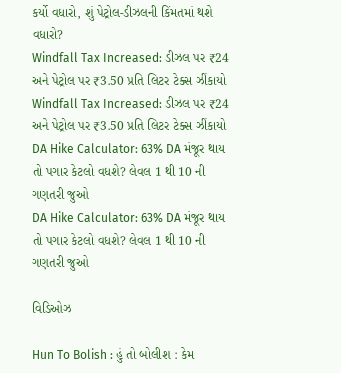કર્યો વધારો, શું પેટ્રોલ-ડીઝલની કિંમતમાં થશે વધારો?
Windfall Tax Increased: ડીઝલ પર ₹24 અને પેટ્રોલ પર ₹3.50 પ્રતિ લિટર ટેક્સ ઝીંકાયો
Windfall Tax Increased: ડીઝલ પર ₹24 અને પેટ્રોલ પર ₹3.50 પ્રતિ લિટર ટેક્સ ઝીંકાયો
DA Hike Calculator: 63% DA મંજૂર થાય તો પગાર કેટલો વધશે? લેવલ 1 થી 10 ની ગણતરી જુઓ
DA Hike Calculator: 63% DA મંજૂર થાય તો પગાર કેટલો વધશે? લેવલ 1 થી 10 ની ગણતરી જુઓ

વિડિઓઝ

Hun To Bolish : હું તો બોલીશ : કેમ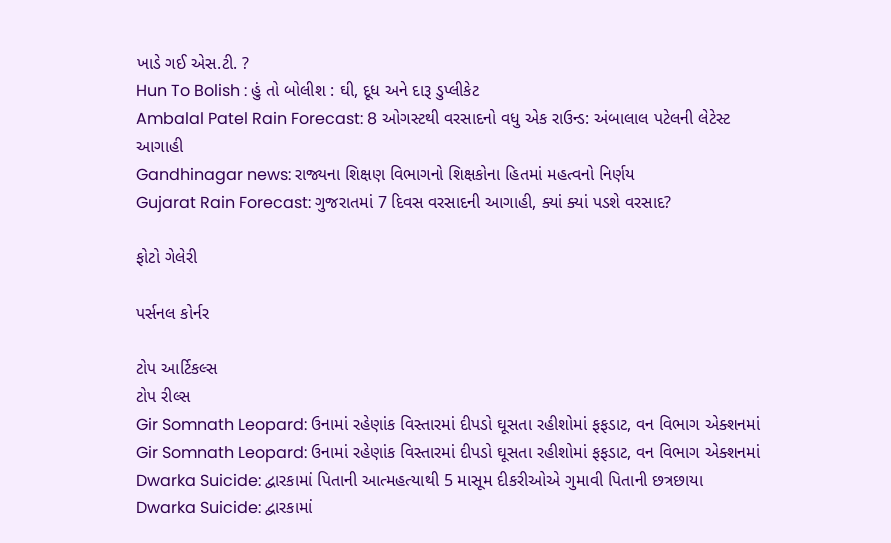ખાડે ગઈ એસ.ટી. ?
Hun To Bolish : હું તો બોલીશ : ઘી, દૂધ અને દારૂ ડુપ્લીકેટ
Ambalal Patel Rain Forecast: 8 ઓગસ્ટથી વરસાદનો વધુ એક રાઉન્ડ: અંબાલાલ પટેલની લેટેસ્ટ આગાહી
Gandhinagar news: રાજ્યના શિક્ષણ વિભાગનો શિક્ષકોના હિતમાં મહત્વનો નિર્ણય
Gujarat Rain Forecast: ગુજરાતમાં 7 દિવસ વરસાદની આગાહી, ક્યાં ક્યાં પડશે વરસાદ?

ફોટો ગેલેરી

પર્સનલ કોર્નર

ટોપ આર્ટિકલ્સ
ટોપ રીલ્સ
Gir Somnath Leopard: ઉનામાં રહેણાંક વિસ્તારમાં દીપડો ઘૂસતા રહીશોમાં ફફડાટ, વન વિભાગ એક્શનમાં
Gir Somnath Leopard: ઉનામાં રહેણાંક વિસ્તારમાં દીપડો ઘૂસતા રહીશોમાં ફફડાટ, વન વિભાગ એક્શનમાં
Dwarka Suicide: દ્વારકામાં પિતાની આત્મહત્યાથી 5 માસૂમ દીકરીઓએ ગુમાવી પિતાની છત્રછાયા
Dwarka Suicide: દ્વારકામાં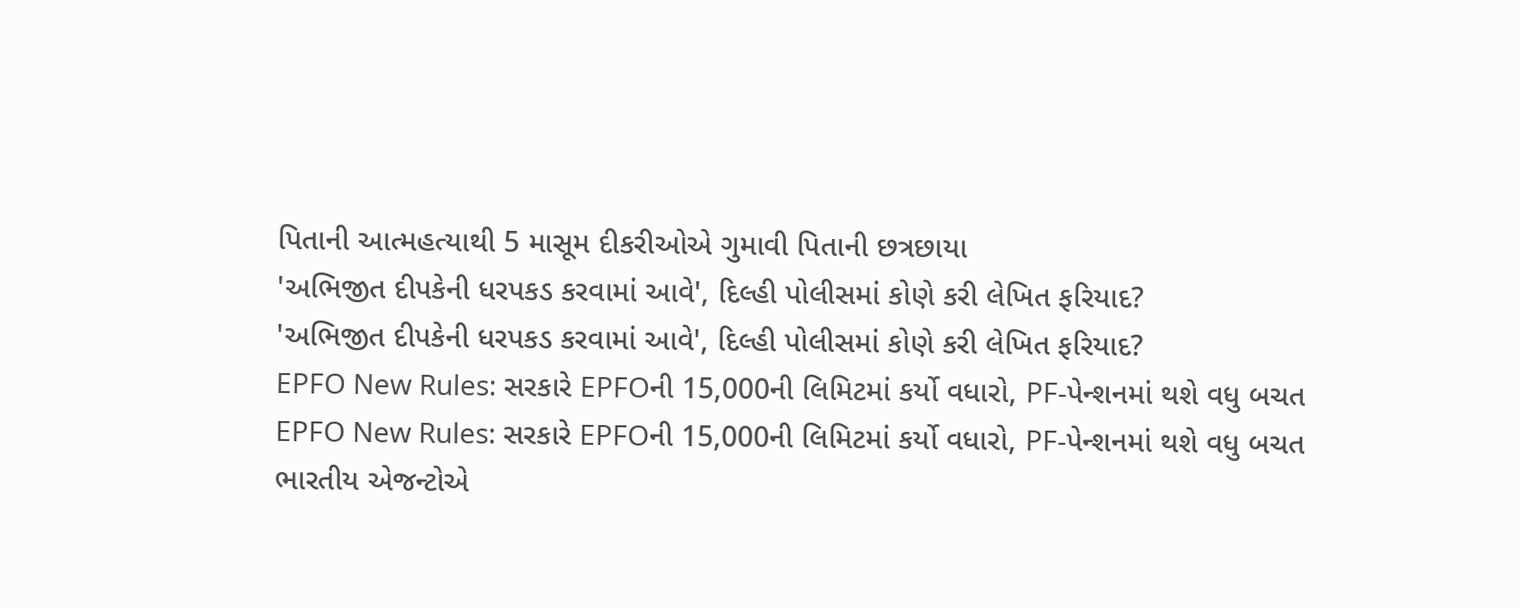પિતાની આત્મહત્યાથી 5 માસૂમ દીકરીઓએ ગુમાવી પિતાની છત્રછાયા
'અભિજીત દીપકેની ધરપકડ કરવામાં આવે', દિલ્હી પોલીસમાં કોણે કરી લેખિત ફરિયાદ?
'અભિજીત દીપકેની ધરપકડ કરવામાં આવે', દિલ્હી પોલીસમાં કોણે કરી લેખિત ફરિયાદ?
EPFO New Rules: સરકારે EPFOની 15,000ની લિમિટમાં કર્યો વધારો, PF-પેન્શનમાં થશે વધુ બચત
EPFO New Rules: સરકારે EPFOની 15,000ની લિમિટમાં કર્યો વધારો, PF-પેન્શનમાં થશે વધુ બચત
ભારતીય એજન્ટોએ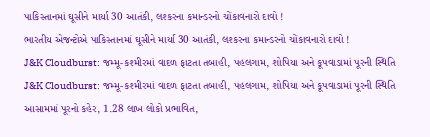પાકિસ્તાનમાં ઘૂસીને માર્યા 30 આતંકી, લશ્કરના કમાન્ડરનો ચોંકાવનારો દાવો !
ભારતીય એજન્ટોએ પાકિસ્તાનમાં ઘૂસીને માર્યા 30 આતંકી, લશ્કરના કમાન્ડરનો ચોંકાવનારો દાવો !
J&K Cloudburst: જમ્મૂ-કશ્મીરમાં વાદળ ફાટતા તબાહી, પહલગામ, શોપિયા અને કૂપવાડામાં પૂરની સ્થિતિ
J&K Cloudburst: જમ્મૂ-કશ્મીરમાં વાદળ ફાટતા તબાહી, પહલગામ, શોપિયા અને કૂપવાડામાં પૂરની સ્થિતિ
આસામમાં પૂરનો કહેર, 1.28 લાખ લોકો પ્રભાવિત,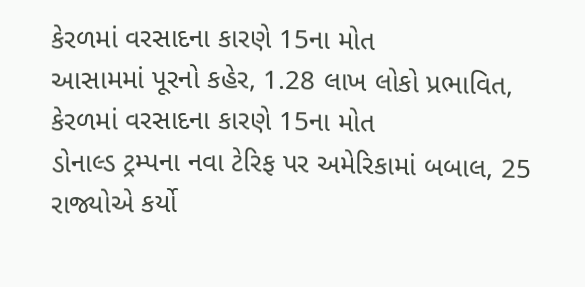કેરળમાં વરસાદના કારણે 15ના મોત
આસામમાં પૂરનો કહેર, 1.28 લાખ લોકો પ્રભાવિત, કેરળમાં વરસાદના કારણે 15ના મોત
ડોનાલ્ડ ટ્રમ્પના નવા ટેરિફ પર અમેરિકામાં બબાલ, 25 રાજ્યોએ કર્યો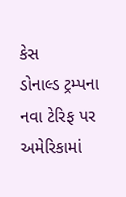કેસ
ડોનાલ્ડ ટ્રમ્પના નવા ટેરિફ પર અમેરિકામાં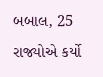બબાલ, 25 રાજ્યોએ કર્યો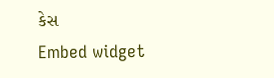કેસ
Embed widget